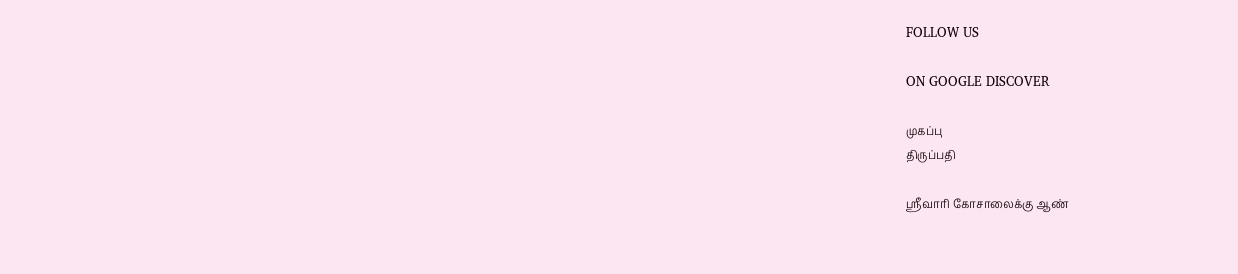FOLLOW US

ON GOOGLE DISCOVER

முகப்பு
திருப்பதி

ஸ்ரீவாரி கோசாலைக்கு ஆண்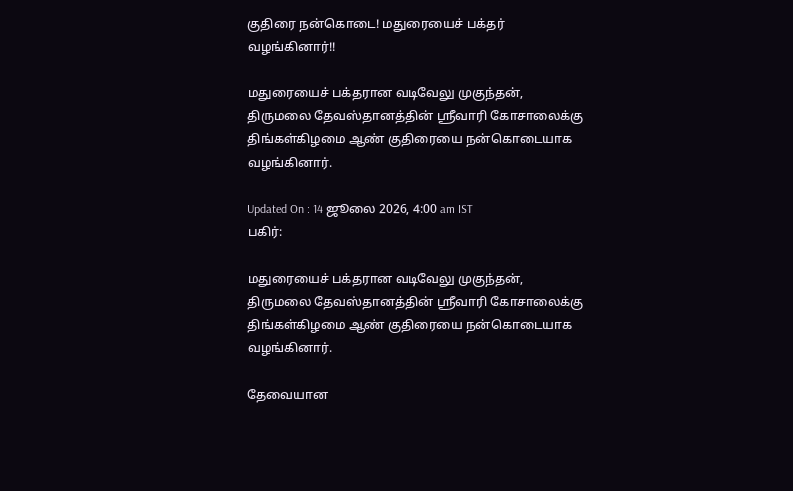குதிரை நன்கொடை! மதுரையைச் பக்தர் வழங்கினார்!!

மதுரையைச் பக்தரான வடிவேலு முகுந்தன், திருமலை தேவஸ்தானத்தின் ஸ்ரீவாரி கோசாலைக்கு திங்கள்கிழமை ஆண் குதிரையை நன்கொடையாக வழங்கினார்.

Updated On : 14 ஜூலை 2026, 4:00 am IST
பகிர்:

மதுரையைச் பக்தரான வடிவேலு முகுந்தன், திருமலை தேவஸ்தானத்தின் ஸ்ரீவாரி கோசாலைக்கு திங்கள்கிழமை ஆண் குதிரையை நன்கொடையாக வழங்கினார்.

தேவையான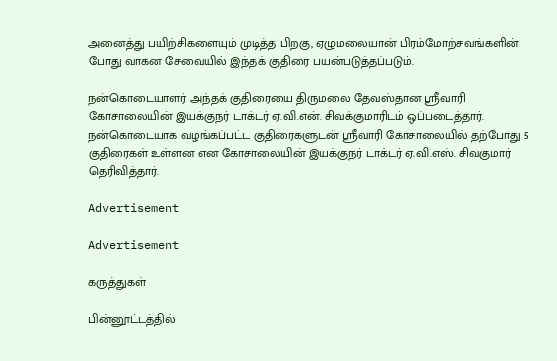அனைத்து பயிற்சிகளையும் முடித்த பிறகு, ஏழுமலையான் பிரம்மோற்சவங்களின் போது வாகன சேவையில் இந்தக் குதிரை பயன்படுத்தப்படும்.

நன்கொடையாளர் அந்தக் குதிரையை திருமலை தேவஸ்தான ஸ்ரீவாரி கோசாலையின் இயக்குநர் டாக்டர் ஏ.வி.என். சிவக்குமாரிடம் ஒப்படைத்தார். நன்கொடையாக வழங்கப்பட்ட குதிரைகளுடன் ஸ்ரீவாரி கோசாலையில் தற்போது 5 குதிரைகள் உள்ளன என கோசாலையின் இயக்குநர் டாக்டர் ஏ.வி.எஸ். சிவகுமார் தெரிவித்தார்.

Advertisement

Advertisement

கருத்துகள்

பின்னூட்டத்தில்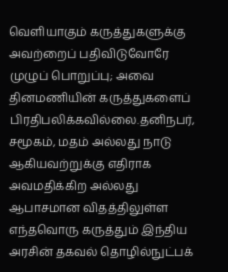வெளியாகும் கருத்துகளுக்கு அவற்றைப் பதிவிடுவோரே முழுப் பொறுப்பு; அவை தினமணியின் கருத்துகளைப் பிரதிபலிக்கவில்லை.தனிநபர், சமூகம், மதம் அல்லது நாடு ஆகியவற்றுக்கு எதிராக அவமதிக்கிற அல்லது ஆபாசமான விதத்திலுள்ள எந்தவொரு கருத்தும் இந்திய அரசின் தகவல் தொழில்நுட்பக்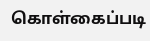கொள்கைப்படி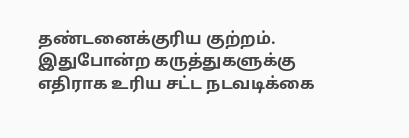தண்டனைக்குரிய குற்றம். இதுபோன்ற கருத்துகளுக்கு எதிராக உரிய சட்ட நடவடிக்கை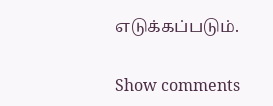எடுக்கப்படும்.

Show comments